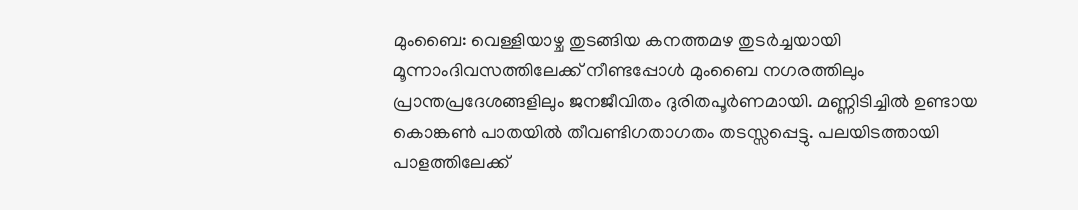മുംബൈ: വെള്ളിയാഴ്ച തുടങ്ങിയ കനത്തമഴ തുടർച്ചയായി മൂന്നാംദിവസത്തിലേക്ക് നീണ്ടപ്പോൾ മുംബൈ നഗരത്തിലും പ്രാന്തപ്രദേശങ്ങളിലും ജനജീവിതം ദുരിതപൂർണമായി. മണ്ണിടിച്ചിൽ ഉണ്ടായ കൊങ്കൺ പാതയിൽ തീവണ്ടിഗതാഗതം തടസ്സപ്പെട്ടു. പലയിടത്തായി പാളത്തിലേക്ക്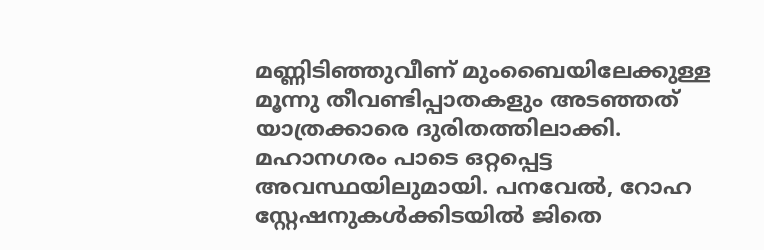മണ്ണിടിഞ്ഞുവീണ് മുംബൈയിലേക്കുള്ള മൂന്നു തീവണ്ടിപ്പാതകളും അടഞ്ഞത് യാത്രക്കാരെ ദുരിതത്തിലാക്കി. മഹാനഗരം പാടെ ഒറ്റപ്പെട്ട അവസ്ഥയിലുമായി. പനവേൽ, റോഹ സ്റ്റേഷനുകൾക്കിടയിൽ ജിതെ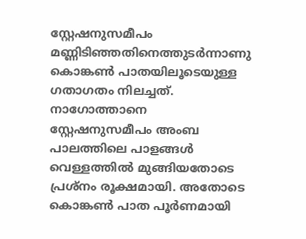സ്റ്റേഷനുസമീപം മണ്ണിടിഞ്ഞതിനെത്തുടർന്നാണു കൊങ്കൺ പാതയിലൂടെയുള്ള ഗതാഗതം നിലച്ചത്. നാഗോത്താനെ സ്റ്റേഷനുസമീപം അംബ പാലത്തിലെ പാളങ്ങൾ വെള്ളത്തിൽ മുങ്ങിയതോടെ പ്രശ്നം രൂക്ഷമായി. അതോടെ കൊങ്കൺ പാത പൂർണമായി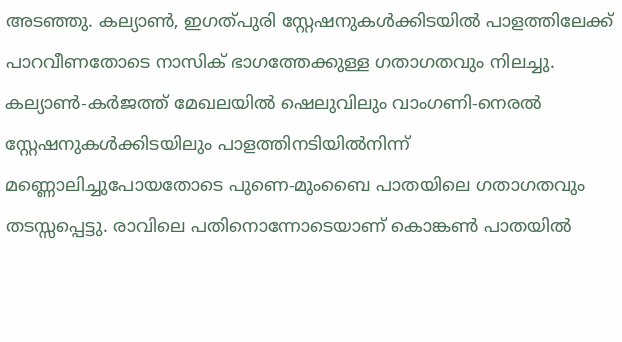അടഞ്ഞു. കല്യാൺ, ഇഗത്പുരി സ്റ്റേഷനുകൾക്കിടയിൽ പാളത്തിലേക്ക് പാറവീണതോടെ നാസിക് ഭാഗത്തേക്കുള്ള ഗതാഗതവും നിലച്ചു. കല്യാൺ-കർജത്ത് മേഖലയിൽ ഷെലുവിലും വാംഗണി-നെരൽ സ്റ്റേഷനുകൾക്കിടയിലും പാളത്തിനടിയിൽനിന്ന് മണ്ണൊലിച്ചുപോയതോടെ പുണെ-മുംബൈ പാതയിലെ ഗതാഗതവും തടസ്സപ്പെട്ടു. രാവിലെ പതിനൊന്നോടെയാണ് കൊങ്കൺ പാതയിൽ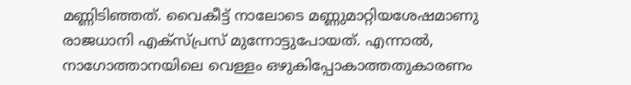മണ്ണിടിഞ്ഞത്. വൈകീട്ട് നാലോടെ മണ്ണുമാറ്റിയശേഷമാണു രാജധാനി എക്സ്പ്രസ് മുന്നോട്ടുപോയത്. എന്നാൽ, നാഗോത്താനയിലെ വെള്ളം ഒഴുകിപ്പോകാത്തതുകാരണം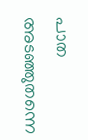പാത അടഞ്ഞുതന്നെ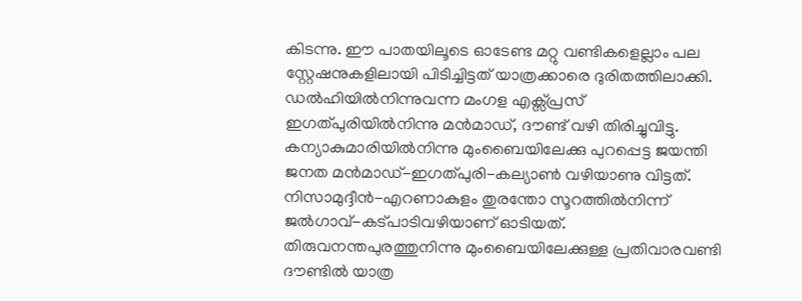കിടന്നു. ഈ പാതയിലൂടെ ഓടേണ്ട മറ്റു വണ്ടികളെല്ലാം പല സ്റ്റേഷനുകളിലായി പിടിച്ചിട്ടത് യാത്രക്കാരെ ദുരിതത്തിലാക്കി. ഡൽഹിയിൽനിന്നുവന്ന മംഗള എക്സ്പ്രസ് ഇഗത്പുരിയിൽനിന്നു മൻമാഡ്, ദൗണ്ട് വഴി തിരിച്ചുവിട്ടു. കന്യാകുമാരിയിൽനിന്നു മുംബൈയിലേക്കു പുറപ്പെട്ട ജയന്തി ജനത മൻമാഡ്-ഇഗത്പുരി-കല്യാൺ വഴിയാണു വിട്ടത്. നിസാമുദ്ദീൻ-എറണാകുളം തുരന്തോ സൂറത്തിൽനിന്ന് ജൽഗാവ്-കട്പാടിവഴിയാണ് ഓടിയത്. തിരുവനന്തപുരത്തുനിന്നു മുംബൈയിലേക്കുള്ള പ്രതിവാരവണ്ടി ദൗണ്ടിൽ യാത്ര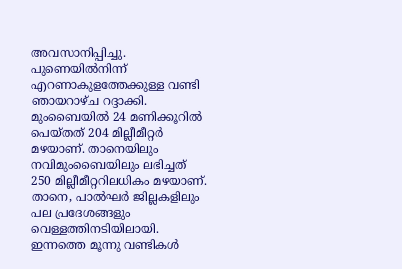അവസാനിപ്പിച്ചു. പുണെയിൽനിന്ന് എറണാകുളത്തേക്കുള്ള വണ്ടി ഞായറാഴ്ച റദ്ദാക്കി. മുംബൈയിൽ 24 മണിക്കൂറിൽ പെയ്തത് 204 മില്ലീമീറ്റർ മഴയാണ്. താനെയിലും നവിമുംബൈയിലും ലഭിച്ചത് 250 മില്ലീമീറ്ററിലധികം മഴയാണ്. താനെ, പാൽഘർ ജില്ലകളിലും പല പ്രദേശങ്ങളും വെള്ളത്തിനടിയിലായി. ഇന്നത്തെ മൂന്നു വണ്ടികൾ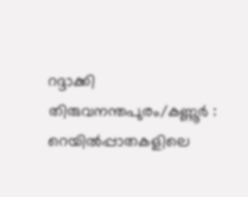റദ്ദാക്കി തിരുവനന്തപുരം/കണ്ണൂർ : റെയിൽപ്പാതകളിലെ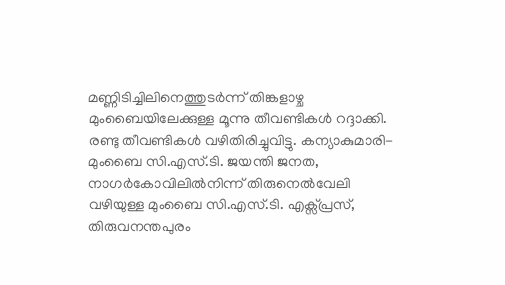മണ്ണിടിച്ചിലിനെത്തുടർന്ന് തിങ്കളാഴ്ച മുംബൈയിലേക്കുള്ള മൂന്നു തീവണ്ടികൾ റദ്ദാക്കി. രണ്ടു തീവണ്ടികൾ വഴിതിരിച്ചുവിട്ടു. കന്യാകുമാരി-മുംബൈ സി.എസ്.ടി. ജയന്തി ജനത, നാഗർകോവിലിൽനിന്ന് തിരുനെൽവേലി വഴിയുള്ള മുംബൈ സി.എസ്.ടി. എക്സ്പ്രസ്, തിരുവനന്തപുരം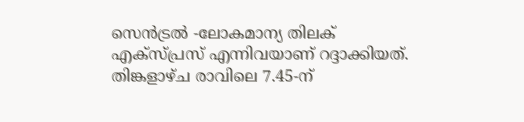സെൻട്രൽ -ലോകമാന്യ തിലക് എക്സ്പ്രസ് എന്നിവയാണ് റദ്ദാക്കിയത്. തിങ്കളാഴ്ച രാവിലെ 7.45-ന്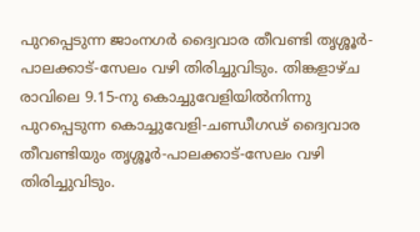പുറപ്പെടുന്ന ജാംനഗർ ദ്വൈവാര തീവണ്ടി തൃശ്ശൂർ-പാലക്കാട്-സേലം വഴി തിരിച്ചുവിടും. തിങ്കളാഴ്ച രാവിലെ 9.15-നു കൊച്ചുവേളിയിൽനിന്നു പുറപ്പെടുന്ന കൊച്ചുവേളി-ചണ്ഡീഗഢ് ദ്വൈവാര തീവണ്ടിയും തൃശ്ശൂർ-പാലക്കാട്-സേലം വഴി തിരിച്ചുവിടും.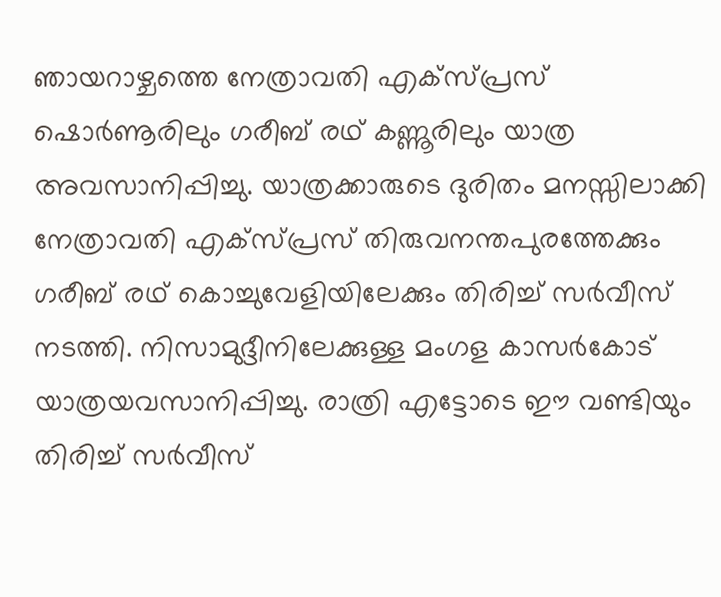ഞായറാഴ്ചത്തെ നേത്രാവതി എക്സ്പ്രസ് ഷൊർണൂരിലും ഗരീബ് രഥ് കണ്ണൂരിലും യാത്ര അവസാനിപ്പിച്ചു. യാത്രക്കാരുടെ ദുരിതം മനസ്സിലാക്കി നേത്രാവതി എക്സ്പ്രസ് തിരുവനന്തപുരത്തേക്കും ഗരീബ് രഥ് കൊച്ചുവേളിയിലേക്കും തിരിച്ച് സർവീസ് നടത്തി. നിസാമുദ്ദീനിലേക്കുള്ള മംഗള കാസർകോട് യാത്രയവസാനിപ്പിച്ചു. രാത്രി എട്ടോടെ ഈ വണ്ടിയും തിരിച്ച് സർവീസ്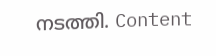നടത്തി. Content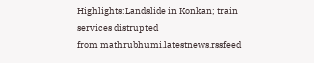Highlights:Landslide in Konkan; train services distrupted
from mathrubhumi.latestnews.rssfeed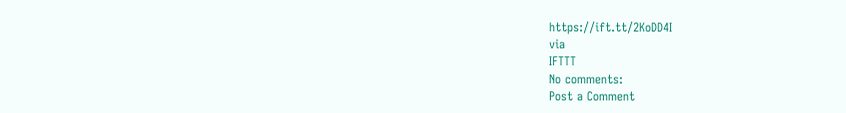https://ift.tt/2KoDD4I
via
IFTTT
No comments:
Post a Comment